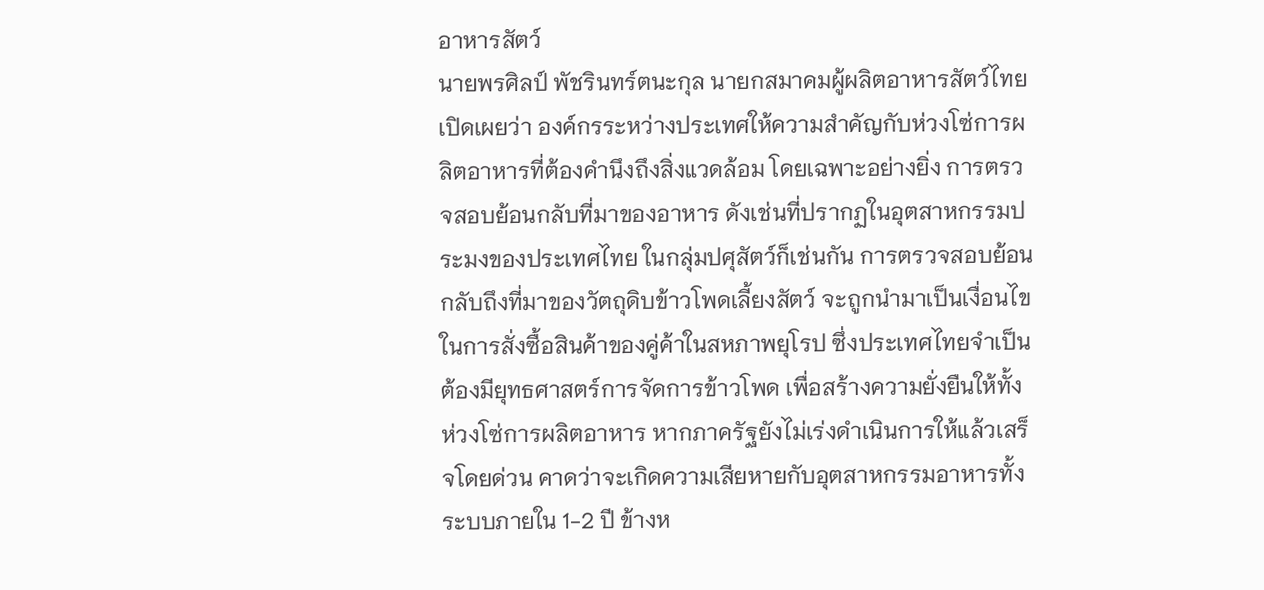อาหารสัตว์
นายพรศิลป์ พัชรินทร์ตนะกุล นายกสมาคมผู้ผลิตอาหารสัตว์ไทย เปิดเผยว่า องค์กรระหว่างประเทศให้ความสำคัญกับห่วงโซ่การผลิตอาหารที่ต้องคำนึงถึงสิ่งแวดล้อม โดยเฉพาะอย่างยิ่ง การตรวจสอบย้อนกลับที่มาของอาหาร ดังเช่นที่ปรากฏในอุตสาหกรรมประมงของประเทศไทย ในกลุ่มปศุสัตว์ก็เช่นกัน การตรวจสอบย้อนกลับถึงที่มาของวัตถุดิบข้าวโพดเลี้ยงสัตว์ จะถูกนำมาเป็นเงื่อนไขในการสั่งซื้อสินค้าของคู่ค้าในสหภาพยุโรป ซึ่งประเทศไทยจำเป็นต้องมียุทธศาสตร์การจัดการข้าวโพด เพื่อสร้างความยั่งยืนให้ทั้งห่วงโซ่การผลิตอาหาร หากภาครัฐยังไม่เร่งดำเนินการให้แล้วเสร็จโดยด่วน คาดว่าจะเกิดความเสียหายกับอุตสาหกรรมอาหารทั้งระบบภายใน 1-2 ปี ข้างห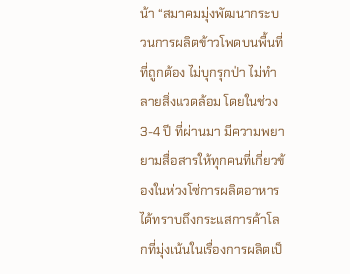น้า “สมาคมมุ่งพัฒนากระบวนการผลิตข้าวโพดบนพื้นที่ที่ถูกต้อง ไม่บุกรุกป่า ไม่ทำลายสิ่งแวดล้อม โดยในช่วง 3-4 ปี ที่ผ่านมา มีความพยายามสื่อสารให้ทุกคนที่เกี่ยวข้องในห่วงโซ่การผลิตอาหาร ได้ทราบถึงกระแสการค้าโลกที่มุ่งเน้นในเรื่องการผลิตเป็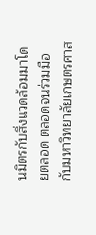นมิตรกับสิ่งแวดล้อมมาโดยตลอด ตลอดจนร่วมมือกับมหาวิทยาลัยเกษตรศาส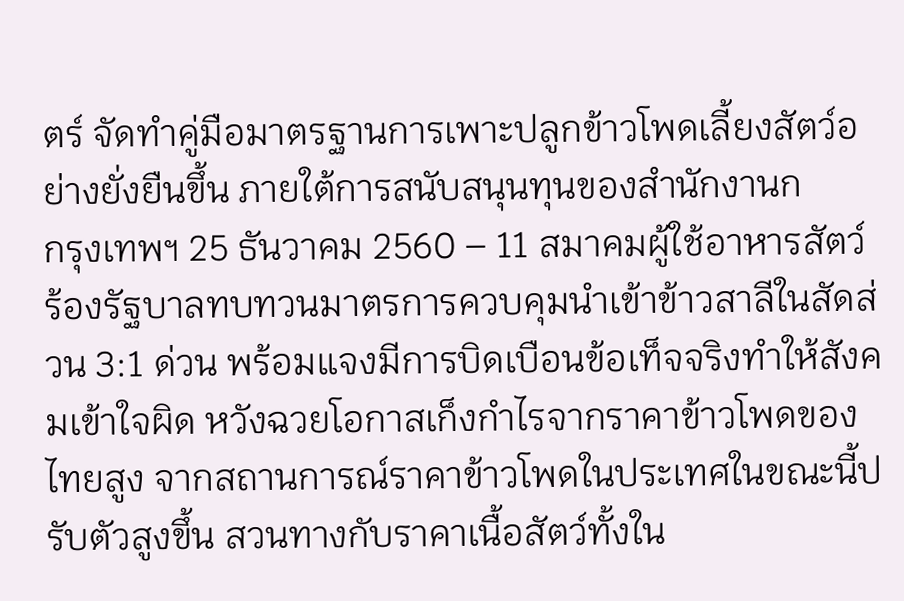ตร์ จัดทำคู่มือมาตรฐานการเพาะปลูกข้าวโพดเลี้ยงสัตว์อย่างยั่งยืนขึ้น ภายใต้การสนับสนุนทุนของสํานักงานก
กรุงเทพฯ 25 ธันวาคม 2560 – 11 สมาคมผู้ใช้อาหารสัตว์ ร้องรัฐบาลทบทวนมาตรการควบคุมนำเข้าข้าวสาลีในสัดส่วน 3:1 ด่วน พร้อมแจงมีการบิดเบือนข้อเท็จจริงทำให้สังคมเข้าใจผิด หวังฉวยโอกาสเก็งกำไรจากราคาข้าวโพดของไทยสูง จากสถานการณ์ราคาข้าวโพดในประเทศในขณะนี้ปรับตัวสูงขึ้น สวนทางกับราคาเนื้อสัตว์ทั้งใน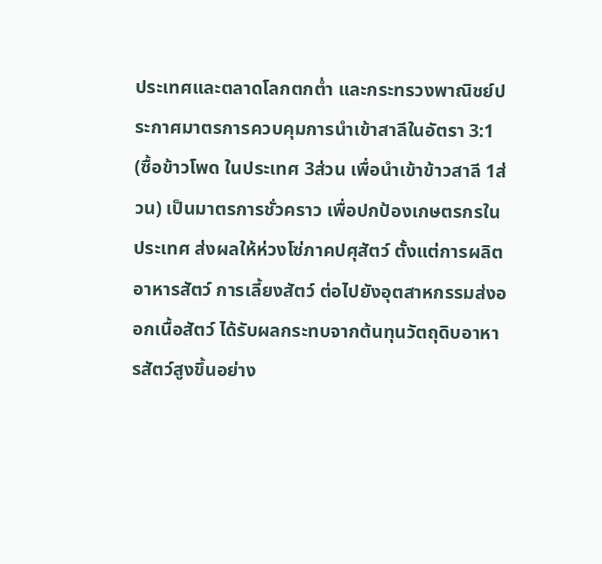ประเทศและตลาดโลกตกต่ำ และกระทรวงพาณิชย์ประกาศมาตรการควบคุมการนำเข้าสาลีในอัตรา 3:1 (ซื้อข้าวโพด ในประเทศ 3ส่วน เพื่อนำเข้าข้าวสาลี 1ส่วน) เป็นมาตรการชั่วคราว เพื่อปกป้องเกษตรกรในประเทศ ส่งผลให้ห่วงโซ่ภาคปศุสัตว์ ตั้งแต่การผลิตอาหารสัตว์ การเลี้ยงสัตว์ ต่อไปยังอุตสาหกรรมส่งออกเนื้อสัตว์ ได้รับผลกระทบจากต้นทุนวัตถุดิบอาหารสัตว์สูงขึ้นอย่าง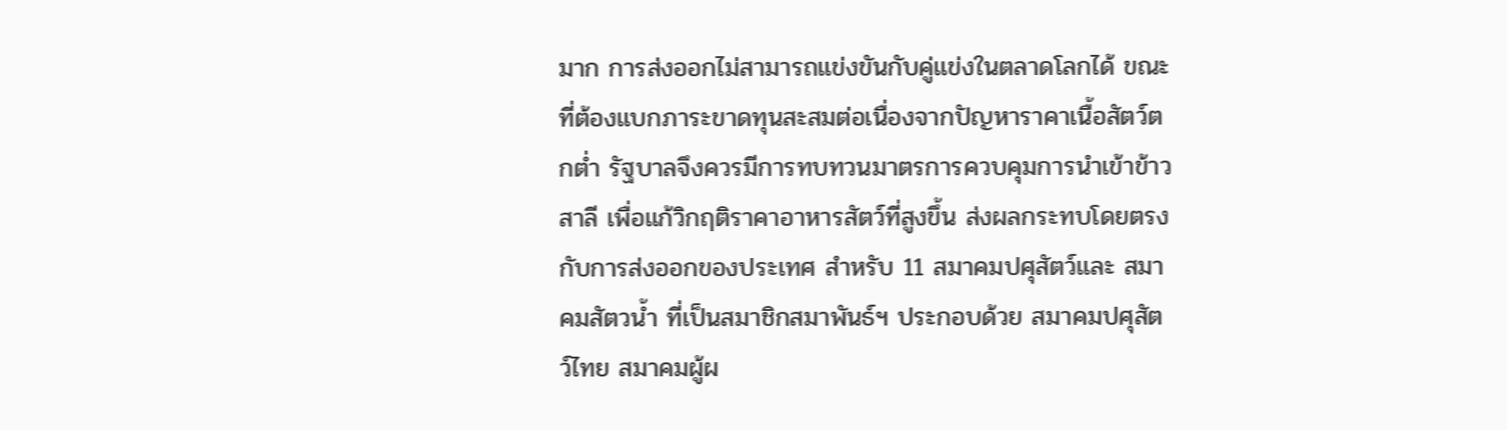มาก การส่งออกไม่สามารถแข่งขันกับคู่แข่งในตลาดโลกได้ ขณะที่ต้องแบกภาระขาดทุนสะสมต่อเนื่องจากปัญหาราคาเนื้อสัตว์ตกต่ำ รัฐบาลจึงควรมีการทบทวนมาตรการควบคุมการนำเข้าข้าวสาลี เพื่อแก้วิกฤติราคาอาหารสัตว์ที่สูงขึ้น ส่งผลกระทบโดยตรงกับการส่งออกของประเทศ สำหรับ 11 สมาคมปศุสัตว์และ สมาคมสัตวน้ำ ที่เป็นสมาชิกสมาพันธ์ฯ ประกอบด้วย สมาคมปศุสัตว์ไทย สมาคมผู้ผ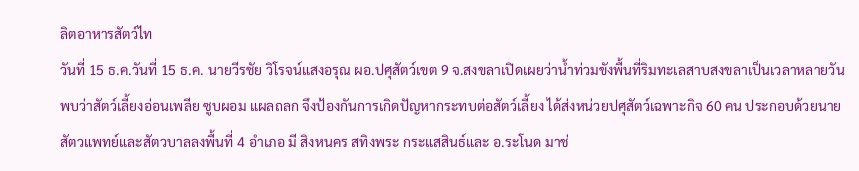ลิตอาหารสัตว์ไท
วันที่ 15 ธ.ค.วันที่ 15 ธ.ค. นายวีรชัย วิโรจน์แสงอรุณ ผอ.ปศุสัตว์เขต 9 จ.สงขลาเปิดเผยว่าน้ำท่วมขังพื้นที่ริมทะเลสาบสงขลาเป็นเวลาหลายวัน พบว่าสัตว์เลี้ยงอ่อนเพลีย ซูบผอม แผลถลก จึงป้องกันการเกิดปัญหากระทบต่อสัตว์เลี้ยง ได้ส่งหน่วยปศุสัตว์เฉพาะกิจ 60 คน ประกอบด้วยนายสัตวแพทย์และสัตวบาลลงพื้นที่ 4 อำเภอ มี สิงหนคร สทิงพระ กระแสสินธ์และ อ.ระโนด มาช่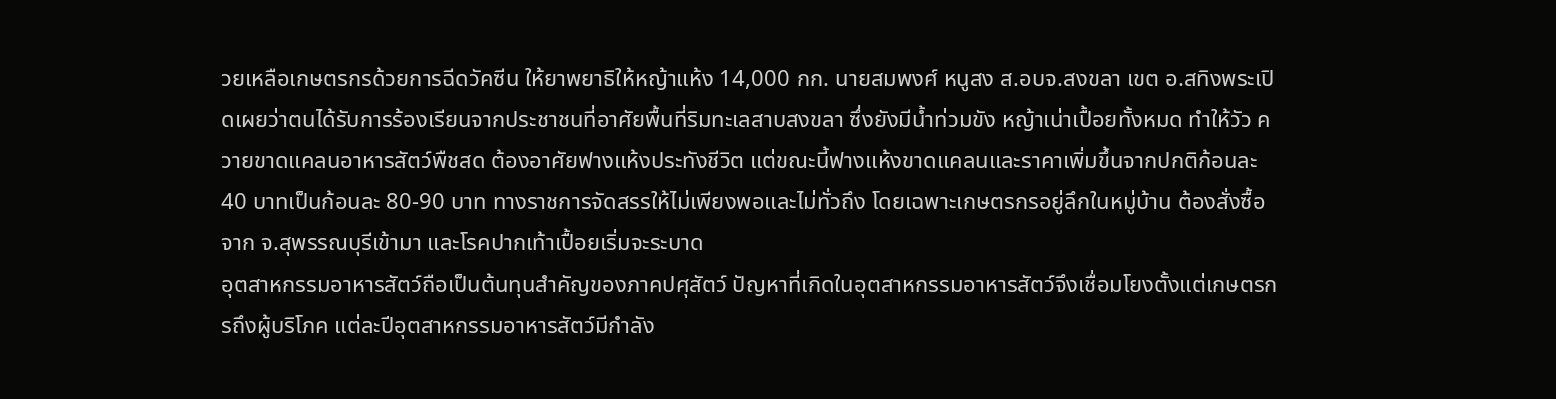วยเหลือเกษตรกรด้วยการฉีดวัคซีน ให้ยาพยาธิให้หญ้าแห้ง 14,000 กก. นายสมพงศ์ หนูสง ส.อบจ.สงขลา เขต อ.สทิงพระเปิดเผยว่าตนได้รับการร้องเรียนจากประชาชนที่อาศัยพื้นที่ริมทะเลสาบสงขลา ซึ่งยังมีน้ำท่วมขัง หญ้าเน่าเปื้อยทั้งหมด ทำให้วัว ควายขาดแคลนอาหารสัตว์พืชสด ต้องอาศัยฟางแห้งประทังชีวิต แต่ขณะนี้ฟางแห้งขาดแคลนและราคาเพิ่มขึ้นจากปกติก้อนละ 40 บาทเป็นก้อนละ 80-90 บาท ทางราชการจัดสรรให้ไม่เพียงพอและไม่ทั่วถึง โดยเฉพาะเกษตรกรอยู่ลึกในหมู่บ้าน ต้องสั่งซื้อจาก จ.สุพรรณบุรีเข้ามา และโรคปากเท้าเปื้อยเริ่มจะระบาด
อุตสาหกรรมอาหารสัตว์ถือเป็นต้นทุนสำคัญของภาคปศุสัตว์ ปัญหาที่เกิดในอุตสาหกรรมอาหารสัตว์จึงเชื่อมโยงตั้งแต่เกษตรกรถึงผู้บริโภค แต่ละปีอุตสาหกรรมอาหารสัตว์มีกำลัง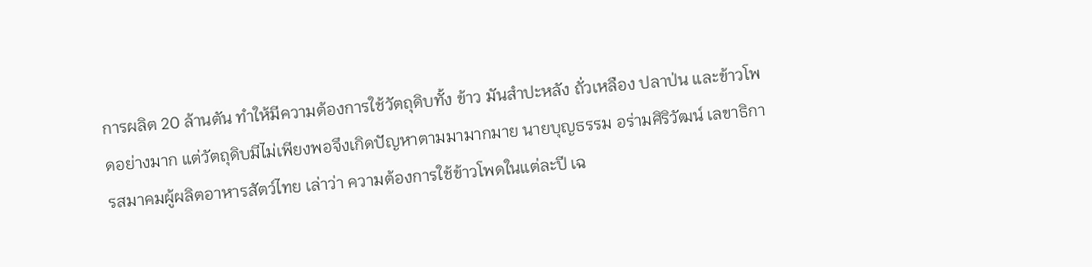การผลิต 20 ล้านตัน ทำให้มีความต้องการใช้วัตถุดิบทั้ง ข้าว มันสำปะหลัง ถั่วเหลือง ปลาป่น และข้าวโพดอย่างมาก แต่วัตถุดิบมีไม่เพียงพอจึงเกิดปัญหาตามมามากมาย นายบุญธรรม อร่ามศิริวัฒน์ เลขาธิการสมาคมผู้ผลิตอาหารสัตว์ไทย เล่าว่า ความต้องการใช้ข้าวโพดในแต่ละปี เฉ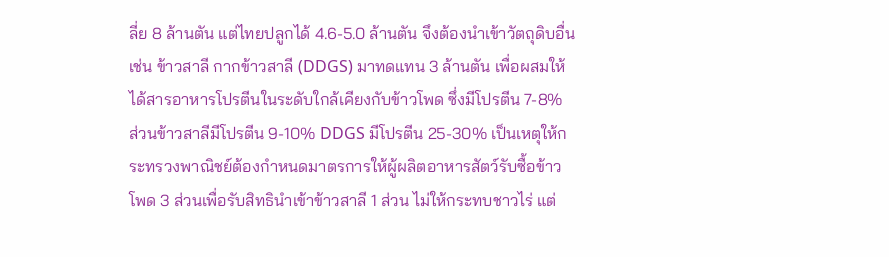ลี่ย 8 ล้านตัน แต่ไทยปลูกได้ 4.6-5.0 ล้านตัน จึงต้องนำเข้าวัตถุดิบอื่น เช่น ข้าวสาลี กากข้าวสาลี (DDGS) มาทดแทน 3 ล้านตัน เพื่อผสมให้ได้สารอาหารโปรตีนในระดับใกล้เคียงกับข้าวโพด ซึ่งมีโปรตีน 7-8% ส่วนข้าวสาลีมีโปรตีน 9-10% DDGS มีโปรตีน 25-30% เป็นเหตุให้กระทรวงพาณิชย์ต้องกำหนดมาตรการให้ผู้ผลิตอาหารสัตว์รับซื้อข้าวโพด 3 ส่วนเพื่อรับสิทธินำเข้าข้าวสาลี 1 ส่วน ไม่ให้กระทบชาวไร่ แต่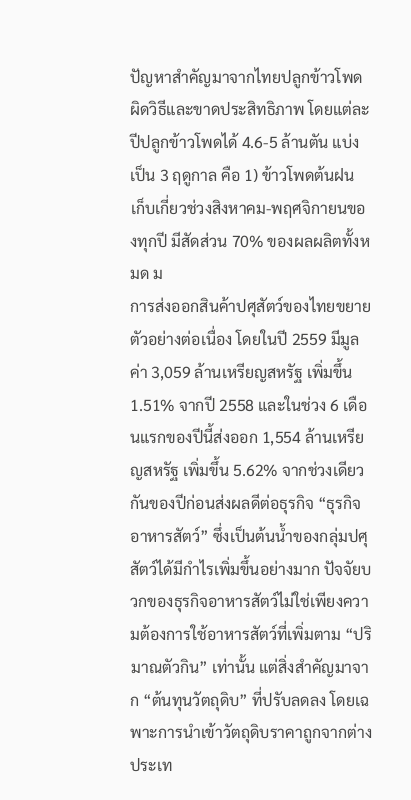ปัญหาสำคัญมาจากไทยปลูกข้าวโพดผิดวิธีและขาดประสิทธิภาพ โดยแต่ละปีปลูกข้าวโพดได้ 4.6-5 ล้านตัน แบ่งเป็น 3 ฤดูกาล คือ 1) ข้าวโพดต้นฝน เก็บเกี่ยวช่วงสิงหาคม-พฤศจิกายนของทุกปี มีสัดส่วน 70% ของผลผลิตทั้งหมด ม
การส่งออกสินค้าปศุสัตว์ของไทยขยายตัวอย่างต่อเนื่อง โดยในปี 2559 มีมูลค่า 3,059 ล้านเหรียญสหรัฐ เพิ่มขึ้น 1.51% จากปี 2558 และในช่วง 6 เดือนแรกของปีนี้ส่งออก 1,554 ล้านเหรียญสหรัฐ เพิ่มขึ้น 5.62% จากช่วงเดียวกันของปีก่อนส่งผลดีต่อธุรกิจ “ธุรกิจอาหารสัตว์” ซึ่งเป็นต้นน้ำของกลุ่มปศุสัตว์ได้มีกำไรเพิ่มขึ้นอย่างมาก ปัจจัยบวกของธุรกิจอาหารสัตว์ไม่ใช่เพียงความต้องการใช้อาหารสัตว์ที่เพิ่มตาม “ปริมาณตัวกิน” เท่านั้น แต่สิ่งสำคัญมาจาก “ต้นทุนวัตถุดิบ” ที่ปรับลดลง โดยเฉพาะการนำเข้าวัตถุดิบราคาถูกจากต่างประเท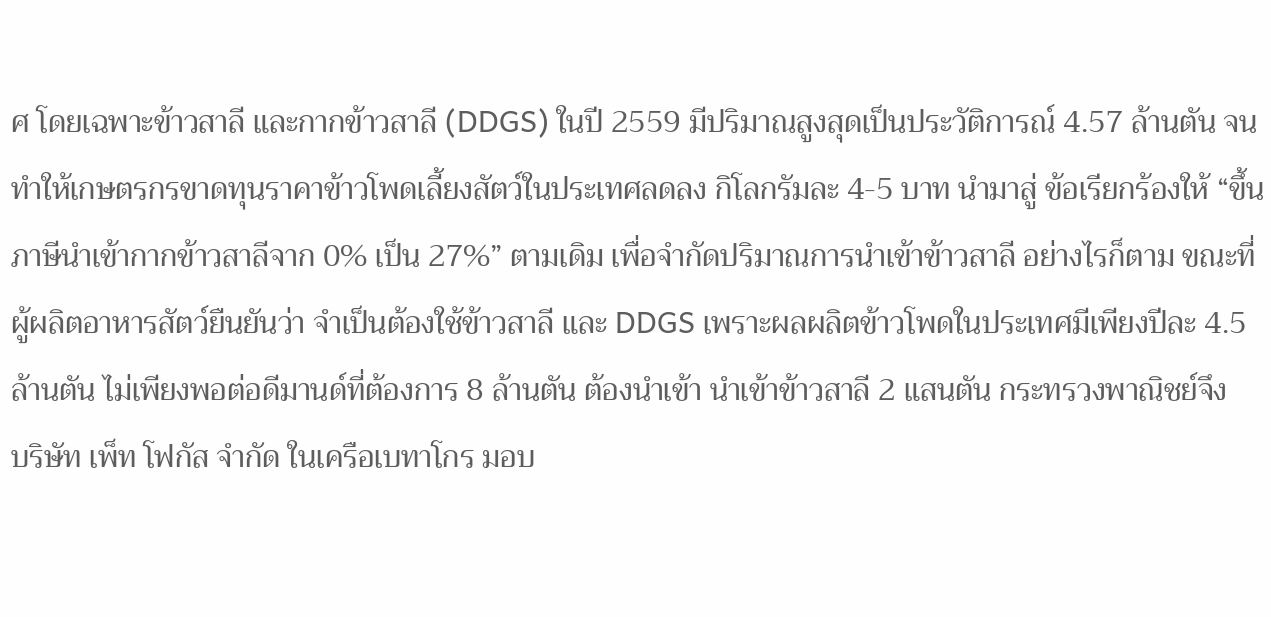ศ โดยเฉพาะข้าวสาลี และกากข้าวสาลี (DDGS) ในปี 2559 มีปริมาณสูงสุดเป็นประวัติการณ์ 4.57 ล้านตัน จนทำให้เกษตรกรขาดทุนราคาข้าวโพดเลี้ยงสัตว์ในประเทศลดลง กิโลกรัมละ 4-5 บาท นำมาสู่ ข้อเรียกร้องให้ “ขึ้นภาษีนำเข้ากากข้าวสาลีจาก 0% เป็น 27%” ตามเดิม เพื่อจำกัดปริมาณการนำเข้าข้าวสาลี อย่างไรก็ตาม ขณะที่ผู้ผลิตอาหารสัตว์ยืนยันว่า จำเป็นต้องใช้ข้าวสาลี และ DDGS เพราะผลผลิตข้าวโพดในประเทศมีเพียงปีละ 4.5 ล้านตัน ไม่เพียงพอต่อดีมานด์ที่ต้องการ 8 ล้านตัน ต้องนำเข้า นำเข้าข้าวสาลี 2 แสนตัน กระทรวงพาณิชย์จึง
บริษัท เพ็ท โฟกัส จำกัด ในเครือเบทาโกร มอบ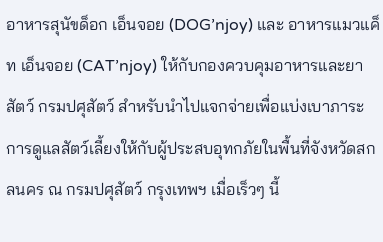อาหารสุนัขด็อก เอ็นจอย (DOG’njoy) และ อาหารแมวแค็ท เอ็นจอย (CAT’njoy) ให้กับกองควบคุมอาหารและยาสัตว์ กรมปศุสัตว์ สำหรับนำไปแจกจ่ายเพื่อแบ่งเบาภาระการดูแลสัตว์เลี้ยงให้กับผู้ประสบอุทกภัยในพื้นที่จังหวัดสกลนคร ณ กรมปศุสัตว์ กรุงเทพฯ เมื่อเร็วๆ นี้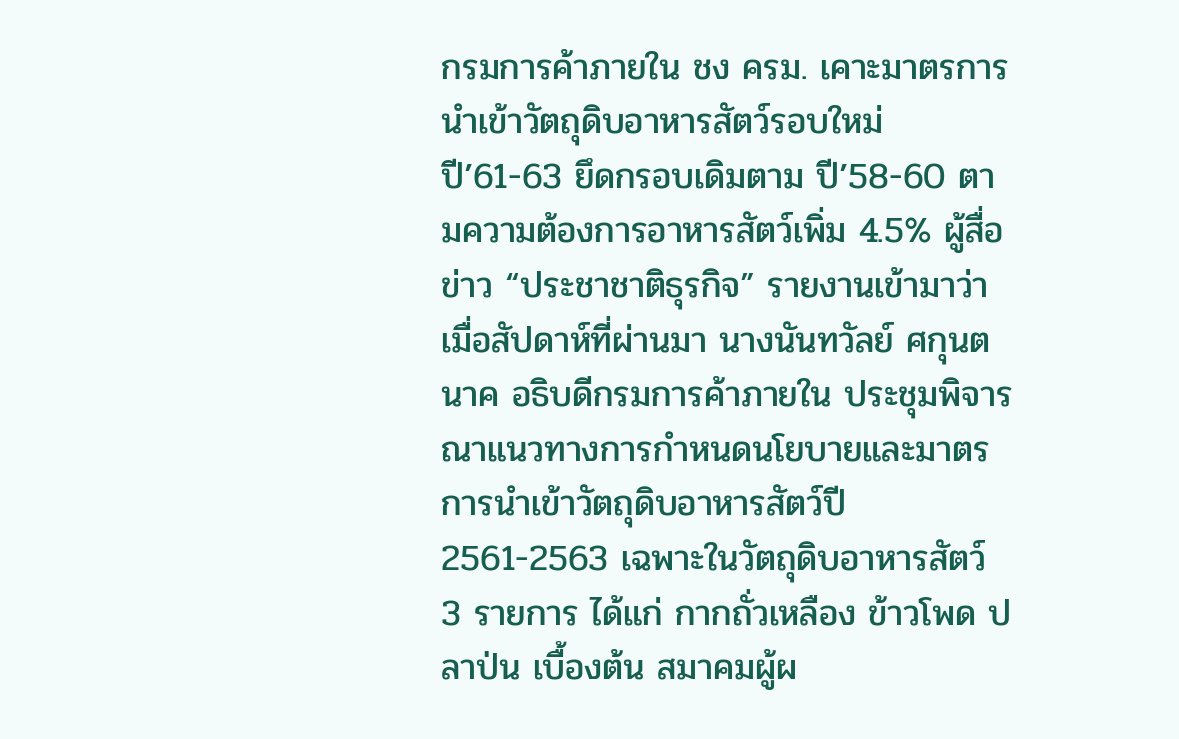กรมการค้าภายใน ชง ครม. เคาะมาตรการนำเข้าวัตถุดิบอาหารสัตว์รอบใหม่ ปี’61-63 ยึดกรอบเดิมตาม ปี’58-60 ตามความต้องการอาหารสัตว์เพิ่ม 4.5% ผู้สื่อข่าว “ประชาชาติธุรกิจ” รายงานเข้ามาว่า เมื่อสัปดาห์ที่ผ่านมา นางนันทวัลย์ ศกุนตนาค อธิบดีกรมการค้าภายใน ประชุมพิจารณาแนวทางการกำหนดนโยบายและมาตรการนำเข้าวัตถุดิบอาหารสัตว์ปี 2561-2563 เฉพาะในวัตถุดิบอาหารสัตว์ 3 รายการ ได้แก่ กากถั่วเหลือง ข้าวโพด ปลาป่น เบื้องต้น สมาคมผู้ผ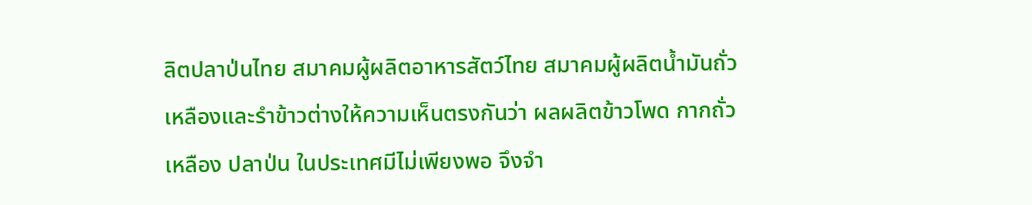ลิตปลาป่นไทย สมาคมผู้ผลิตอาหารสัตว์ไทย สมาคมผู้ผลิตน้ำมันถั่วเหลืองและรำข้าวต่างให้ความเห็นตรงกันว่า ผลผลิตข้าวโพด กากถั่วเหลือง ปลาป่น ในประเทศมีไม่เพียงพอ จึงจำ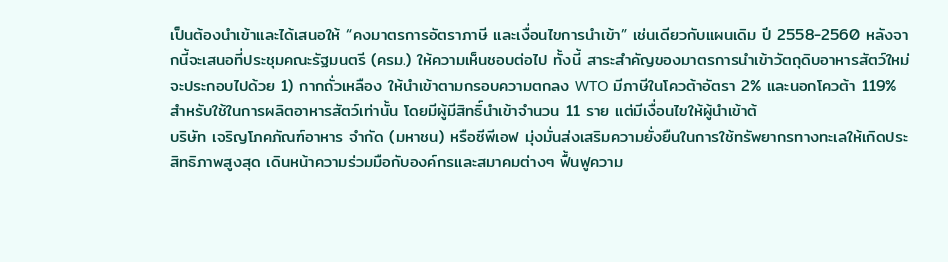เป็นต้องนำเข้าและได้เสนอให้ “คงมาตรการอัตราภาษี และเงื่อนไขการนำเข้า” เช่นเดียวกับแผนเดิม ปี 2558-2560 หลังจากนี้จะเสนอที่ประชุมคณะรัฐมนตรี (ครม.) ให้ความเห็นชอบต่อไป ทั้งนี้ สาระสำคัญของมาตรการนำเข้าวัตถุดิบอาหารสัตว์ใหม่จะประกอบไปด้วย 1) กากถั่วเหลือง ให้นำเข้าตามกรอบความตกลง WTO มีภาษีในโควต้าอัตรา 2% และนอกโควต้า 119% สำหรับใช้ในการผลิตอาหารสัตว์เท่านั้น โดยมีผู้มีสิทธิ์นำเข้าจำนวน 11 ราย แต่มีเงื่อนไขให้ผู้นำเข้าต้
บริษัท เจริญโภคภัณฑ์อาหาร จำกัด (มหาชน) หรือซีพีเอฟ มุ่งมั่นส่งเสริมความยั่งยืนในการใช้ทรัพยากรทางทะเลให้เกิดประสิทธิภาพสูงสุด เดินหน้าความร่วมมือกับองค์กรและสมาคมต่างๆ ฟื้นฟูความ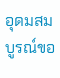อุดมสมบูรณ์ขอ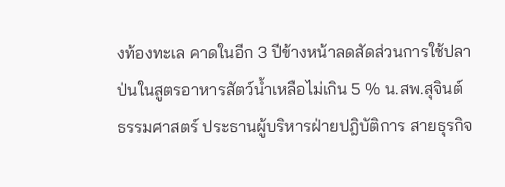งท้องทะเล คาดในอีก 3 ปีข้างหน้าลดสัดส่วนการใช้ปลาป่นในสูตรอาหารสัตว์น้ำเหลือไม่เกิน 5 % น.สพ.สุจินต์ ธรรมศาสตร์ ประธานผู้บริหารฝ่ายปฎิบัติการ สายธุรกิจ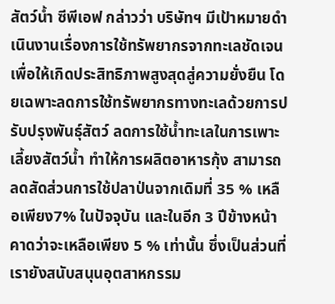สัตว์น้ำ ซีพีเอฟ กล่าวว่า บริษัทฯ มีเป้าหมายดำเนินงานเรื่องการใช้ทรัพยากรจากทะเลชัดเจน เพื่อให้เกิดประสิทธิภาพสูงสุดสู่ความยั่งยืน โดยเฉพาะลดการใช้ทรัพยากรทางทะเลด้วยการปรับปรุงพันธุ์สัตว์ ลดการใช้น้ำทะเลในการเพาะเลี้ยงสัตว์น้ำ ทำให้การผลิตอาหารกุ้ง สามารถลดสัดส่วนการใช้ปลาป่นจากเดิมที่ 35 % เหลือเพียง7% ในปัจจุบัน และในอีก 3 ปีข้างหน้าคาดว่าจะเหลือเพียง 5 % เท่านั้น ซึ่งเป็นส่วนที่เรายังสนับสนุนอุตสาหกรรม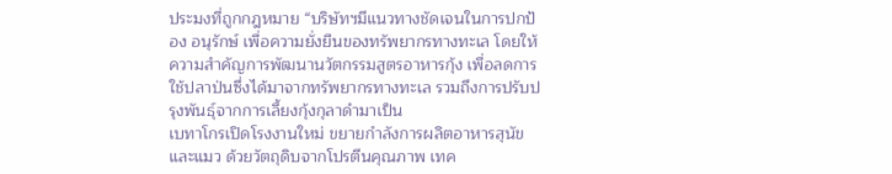ประมงที่ถูกกฎหมาย “บริษัทฯมีแนวทางชัดเจนในการปกป้อง อนุรักษ์ เพื่อความยั่งยืนของทรัพยากรทางทะเล โดยให้ความสำคัญการพัฒนานวัตกรรมสูตรอาหารกุ้ง เพื่อลดการใช้ปลาป่นซึ่งได้มาจากทรัพยากรทางทะเล รวมถึงการปรับปรุงพันธุ์จากการเลี้ยงกุ้งกุลาดำมาเป็น
เบทาโกรเปิดโรงงานใหม่ ขยายกำลังการผลิตอาหารสุนัขและแมว ด้วยวัตถุดิบจากโปรตีนคุณภาพ เทค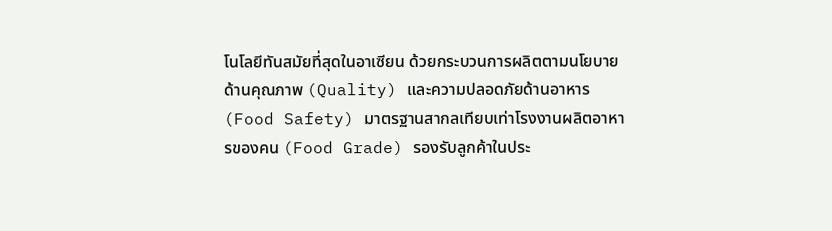โนโลยีทันสมัยที่สุดในอาเซียน ด้วยกระบวนการผลิตตามนโยบายด้านคุณภาพ (Quality) และความปลอดภัยด้านอาหาร (Food Safety) มาตรฐานสากลเทียบเท่าโรงงานผลิตอาหารของคน (Food Grade) รองรับลูกค้าในประ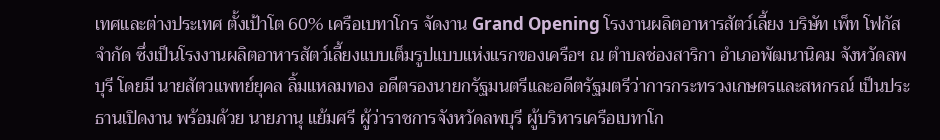เทศและต่างประเทศ ตั้งเป้าโต 60% เครือเบทาโกร จัดงาน Grand Opening โรงงานผลิตอาหารสัตว์เลี้ยง บริษัท เพ็ท โฟกัส จำกัด ซึ่งเป็นโรงงานผลิตอาหารสัตว์เลี้ยงแบบเต็มรูปแบบแห่งแรกของเครือฯ ณ ตำบลช่องสาริกา อำเภอพัฒนานิคม จังหวัดลพบุรี โดยมี นายสัตวแพทย์ยุคล ลิ้มแหลมทอง อดีตรองนายกรัฐมนตรีและอดีตรัฐมตรีว่าการกระทรวงเกษตรและสหกรณ์ เป็นประธานเปิดงาน พร้อมด้วย นายภานุ แย้มศรี ผู้ว่าราชการจังหวัดลพบุรี ผู้บริหารเครือเบทาโก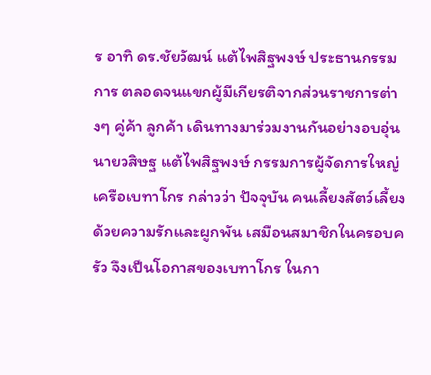ร อาทิ ดร.ชัยวัฒน์ แต้ไพสิฐพงษ์ ประธานกรรมการ ตลอดจนแขกผู้มีเกียรติจากส่วนราชการต่างๆ คู่ค้า ลูกค้า เดินทางมาร่วมงานกันอย่างอบอุ่น นายวสิษฐ แต้ไพสิฐพงษ์ กรรมการผู้จัดการใหญ่ เครือเบทาโกร กล่าวว่า ปัจจุบัน คนเลี้ยงสัตว์เลี้ยงด้วยความรักและผูกพัน เสมือนสมาชิกในครอบครัว จึงเป็นโอกาสของเบทาโกร ในกา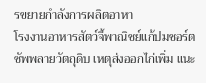รขยายกำลังการผลิตอาหา
โรงงานอาหารสัตว์จี้พาณิชย์แก้ปมชอร์ตซัพพลายวัตถุดิบ เหตุส่งออกไก่เพิ่ม แนะ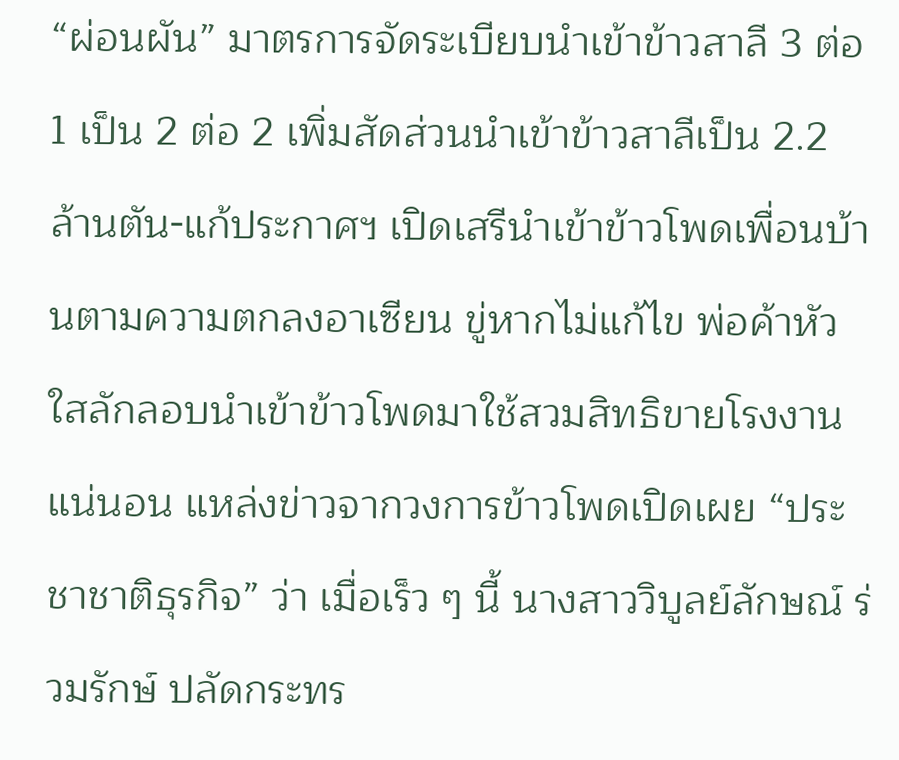“ผ่อนผัน” มาตรการจัดระเบียบนำเข้าข้าวสาลี 3 ต่อ 1 เป็น 2 ต่อ 2 เพิ่มสัดส่วนนำเข้าข้าวสาลีเป็น 2.2 ล้านตัน-แก้ประกาศฯ เปิดเสรีนำเข้าข้าวโพดเพื่อนบ้านตามความตกลงอาเซียน ขู่หากไม่แก้ไข พ่อค้าหัวใสลักลอบนำเข้าข้าวโพดมาใช้สวมสิทธิขายโรงงานแน่นอน แหล่งข่าวจากวงการข้าวโพดเปิดเผย “ประชาชาติธุรกิจ” ว่า เมื่อเร็ว ๆ นี้ นางสาววิบูลย์ลักษณ์ ร่วมรักษ์ ปลัดกระทร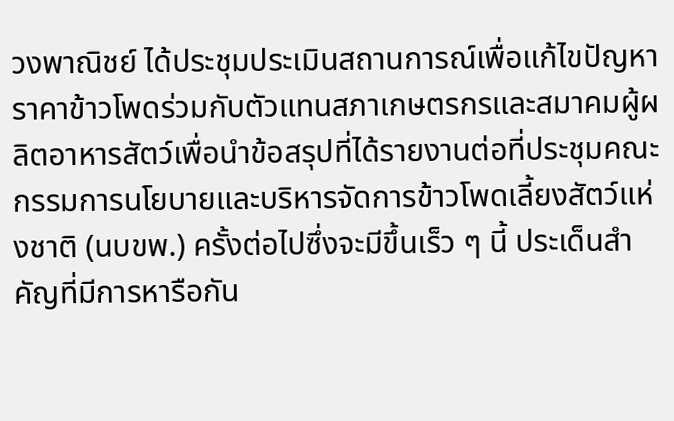วงพาณิชย์ ได้ประชุมประเมินสถานการณ์เพื่อแก้ไขปัญหาราคาข้าวโพดร่วมกับตัวแทนสภาเกษตรกรและสมาคมผู้ผลิตอาหารสัตว์เพื่อนำข้อสรุปที่ได้รายงานต่อที่ประชุมคณะกรรมการนโยบายและบริหารจัดการข้าวโพดเลี้ยงสัตว์แห่งชาติ (นบขพ.) ครั้งต่อไปซึ่งจะมีขึ้นเร็ว ๆ นี้ ประเด็นสำคัญที่มีการหารือกัน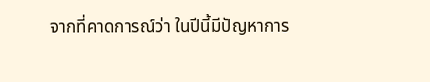จากที่คาดการณ์ว่า ในปีนี้มีปัญหาการ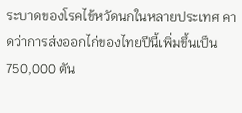ระบาดของโรคไข้หวัดนกในหลายประเทศ คาดว่าการส่งออกไก่ของไทยปีนี้เพิ่มขึ้นเป็น 750,000 ตัน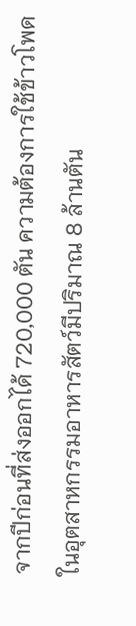จากปีก่อนที่ส่งออกได้ 720,000 ตัน ความต้องการใช้ข้าวโพดในอุตสาหกรรมอาหารสัตว์มีปริมาณ 8 ล้านตัน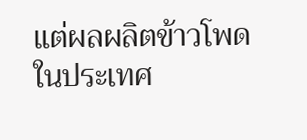แต่ผลผลิตข้าวโพดในประเทศ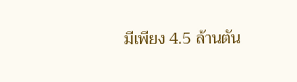มีเพียง 4.5 ล้านตัน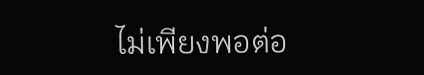ไม่เพียงพอต่อ